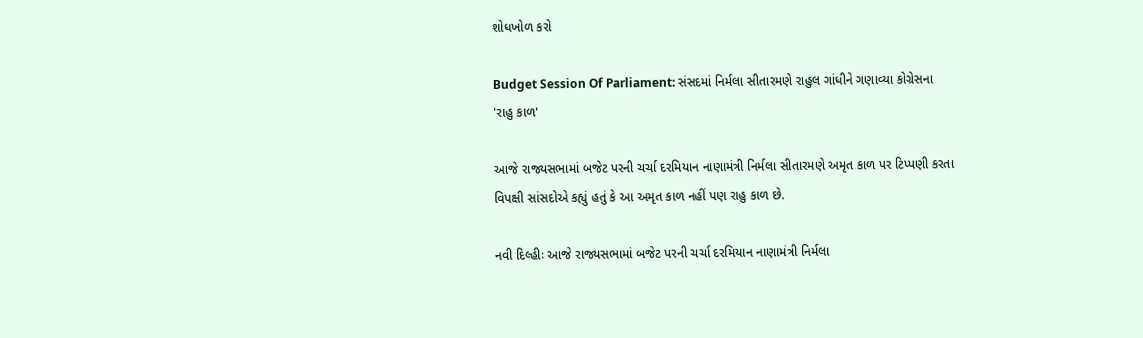શોધખોળ કરો

Budget Session Of Parliament: સંસદમાં નિર્મલા સીતારમણે રાહુલ ગાંધીને ગણાવ્યા કોગ્રેસના 'રાહુ કાળ'

આજે રાજ્યસભામાં બજેટ પરની ચર્ચા દરમિયાન નાણામંત્રી નિર્મલા સીતારમણે અમૃત કાળ પર ટિપ્પણી કરતા વિપક્ષી સાંસદોએ કહ્યું હતું કે આ અમૃત કાળ નહીં પણ રાહુ કાળ છે.

નવી દિલ્હીઃ આજે રાજ્યસભામાં બજેટ પરની ચર્ચા દરમિયાન નાણામંત્રી નિર્મલા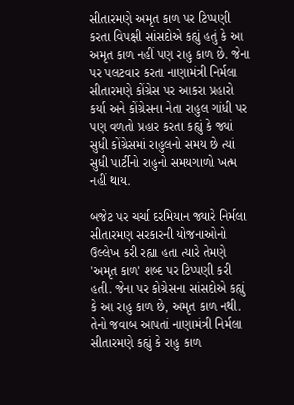સીતારમણે અમૃત કાળ પર ટિપ્પણી કરતા વિપક્ષી સાંસદોએ કહ્યું હતું કે આ અમૃત કાળ નહીં પણ રાહુ કાળ છે. જેના પર પલટવાર કરતા નાણામંત્રી નિર્મલા સીતારમણે કોંગ્રેસ પર આકરા પ્રહારો કર્યા અને કોંગ્રેસના નેતા રાહુલ ગાંધી પર પણ વળતો પ્રહાર કરતા કહ્યું કે જ્યાં સુધી કોંગ્રેસમાં રાહુલનો સમય છે ત્યાં સુધી પાર્ટીનો રાહુનો સમયગાળો ખત્મ નહીં થાય.

બજેટ પર ચર્ચા દરમિયાન જ્યારે નિર્મલા સીતારમણ સરકારની યોજનાઓનો ઉલ્લેખ કરી રહ્યા હતા ત્યારે તેમણે 'અમૃત કાળ' શબ્દ પર ટિપ્પણી કરી હતી. જેના પર કોગ્રેસના સાંસદોએ કહ્યું કે આ રાહુ કાળ છે, અમૃત કાળ નથી. તેનો જવાબ આપતાં નાણામંત્રી નિર્મલા સીતારમણે કહ્યું કે રાહુ કાળ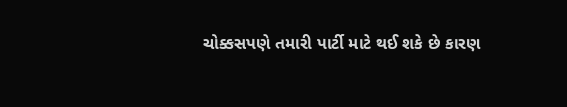ચોક્કસપણે તમારી પાર્ટી માટે થઈ શકે છે કારણ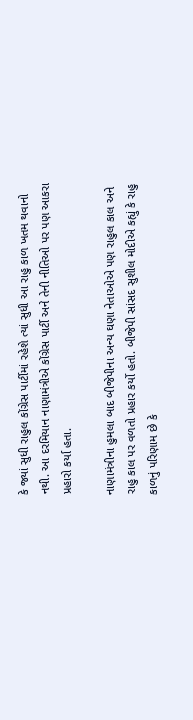કે જ્યાં સુધી રાહુલ કોંગ્રેસ પાર્ટીમાં રહેશે ત્યાં સુધી આ રાહુ કાળ ખતમ થવાનો નથી. આ દરમિયાન નાણામંત્રીએ કોંગ્રેસ પાર્ટી અને તેની નીતિઓ પર પણ આકરા પ્રહારો કર્યા હતા.

નાણામંત્રીના હુમલા બાદ બીજેપીના અન્ય ઘણા નેતાઓએ પણ રાહુલ કાલ અને રાહુ કાલ પર વળતો પ્રહાર કર્યો હતો. બીજેપી સાંસદ સુશીલ મોદીએ કહ્યું કે રાહુ કાળનું પરિણામ છે કે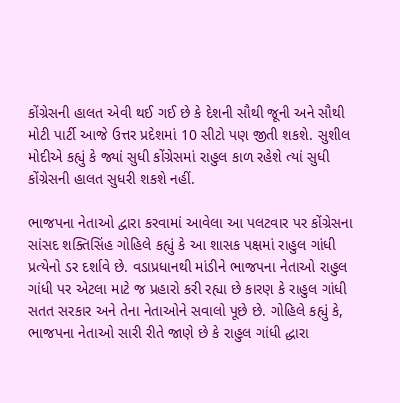કોંગ્રેસની હાલત એવી થઈ ગઈ છે કે દેશની સૌથી જૂની અને સૌથી મોટી પાર્ટી આજે ઉત્તર પ્રદેશમાં 10 સીટો પણ જીતી શકશે. સુશીલ મોદીએ કહ્યું કે જ્યાં સુધી કોંગ્રેસમાં રાહુલ કાળ રહેશે ત્યાં સુધી કોંગ્રેસની હાલત સુધરી શકશે નહીં.

ભાજપના નેતાઓ દ્વારા કરવામાં આવેલા આ પલટવાર પર કોંગ્રેસના સાંસદ શક્તિસિંહ ગોહિલે કહ્યું કે આ શાસક પક્ષમાં રાહુલ ગાંધી પ્રત્યેનો ડર દર્શાવે છે. વડાપ્રધાનથી માંડીને ભાજપના નેતાઓ રાહુલ ગાંધી પર એટલા માટે જ પ્રહારો કરી રહ્યા છે કારણ કે રાહુલ ગાંધી સતત સરકાર અને તેના નેતાઓને સવાલો પૂછે છે. ગોહિલે કહ્યું કે, ભાજપના નેતાઓ સારી રીતે જાણે છે કે રાહુલ ગાંધી દ્ધારા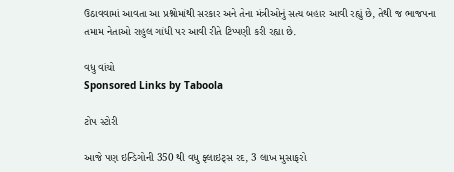ઉઠાવવામાં આવતા આ પ્રશ્નોમાંથી સરકાર અને તેના મંત્રીઓનું સત્ય બહાર આવી રહ્યું છે, તેથી જ ભાજપના તમામ નેતાઓ રાહુલ ગાંધી પર આવી રીતે ટિપ્પણી કરી રહ્યા છે.

વધુ વાંચો
Sponsored Links by Taboola

ટોપ સ્ટોરી

આજે પણ ઇન્ડિગોની 350 થી વધુ ફ્લાઇટ્સ રદ, 3 લાખ મુસાફરો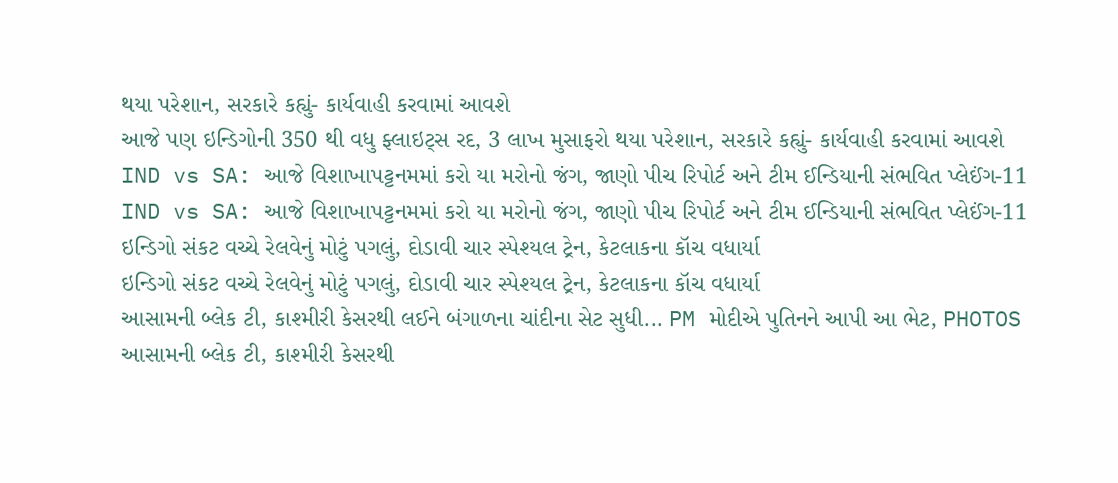થયા પરેશાન, સરકારે કહ્યું- કાર્યવાહી કરવામાં આવશે
આજે પણ ઇન્ડિગોની 350 થી વધુ ફ્લાઇટ્સ રદ, 3 લાખ મુસાફરો થયા પરેશાન, સરકારે કહ્યું- કાર્યવાહી કરવામાં આવશે
IND vs SA: આજે વિશાખાપટ્ટનમમાં કરો યા મરોનો જંગ, જાણો પીચ રિપોર્ટ અને ટીમ ઈન્ડિયાની સંભવિત પ્લેઈંગ-11
IND vs SA: આજે વિશાખાપટ્ટનમમાં કરો યા મરોનો જંગ, જાણો પીચ રિપોર્ટ અને ટીમ ઈન્ડિયાની સંભવિત પ્લેઈંગ-11
ઇન્ડિગો સંકટ વચ્ચે રેલવેનું મોટું પગલું, દોડાવી ચાર સ્પેશ્યલ ટ્રેન, કેટલાકના કૉચ વધાર્યા
ઇન્ડિગો સંકટ વચ્ચે રેલવેનું મોટું પગલું, દોડાવી ચાર સ્પેશ્યલ ટ્રેન, કેટલાકના કૉચ વધાર્યા
આસામની બ્લેક ટી, કાશ્મીરી કેસરથી લઈને બંગાળના ચાંદીના સેટ સુધી... PM મોદીએ પુતિનને આપી આ ભેટ, PHOTOS
આસામની બ્લેક ટી, કાશ્મીરી કેસરથી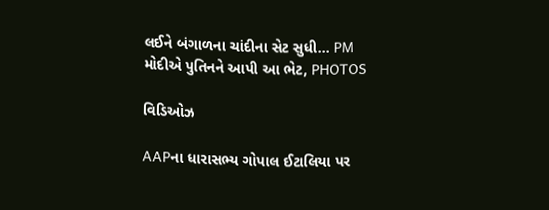લઈને બંગાળના ચાંદીના સેટ સુધી... PM મોદીએ પુતિનને આપી આ ભેટ, PHOTOS

વિડિઓઝ

AAPના ધારાસભ્ય ગોપાલ ઈટાલિયા પર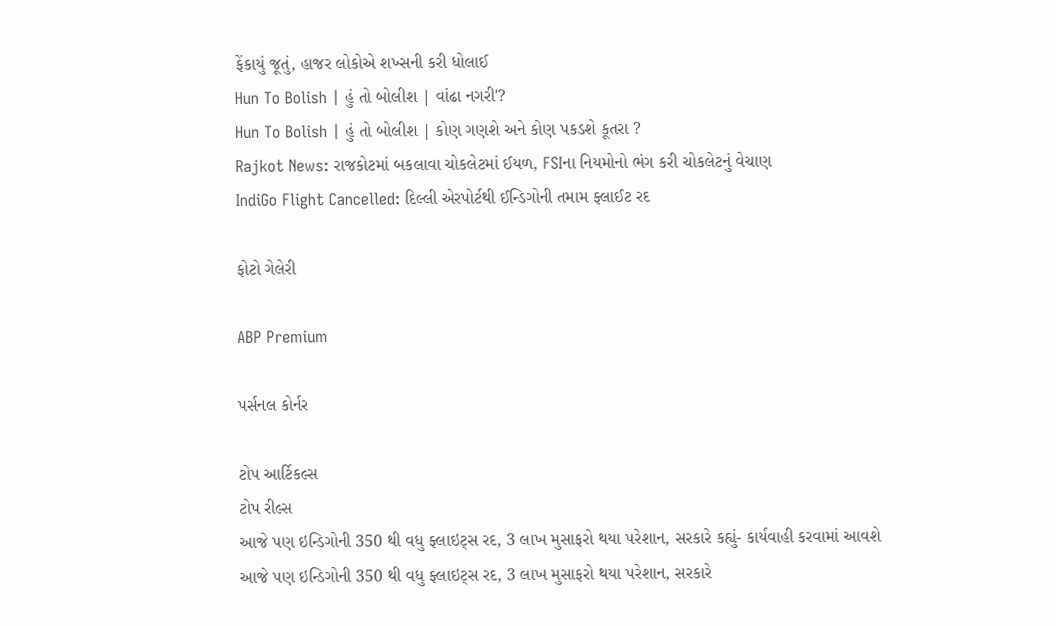ફેંકાયું જૂતું, હાજર લોકોએ શખ્સની કરી ધોલાઈ
Hun To Bolish | હું તો બોલીશ | વાંઢા નગરી'?
Hun To Bolish | હું તો બોલીશ | કોણ ગણશે અને કોણ પકડશે કૂતરા ?
Rajkot News: રાજકોટમાં બકલાવા ચોકલેટમાં ઈયળ, FSIના નિયમોનો ભંગ કરી ચોકલેટનું વેચાણ
IndiGo Flight Cancelled: દિલ્લી એરપોર્ટથી ઈન્ડિગોની તમામ ફ્લાઈટ રદ

ફોટો ગેલેરી

ABP Premium

પર્સનલ કોર્નર

ટોપ આર્ટિકલ્સ
ટોપ રીલ્સ
આજે પણ ઇન્ડિગોની 350 થી વધુ ફ્લાઇટ્સ રદ, 3 લાખ મુસાફરો થયા પરેશાન, સરકારે કહ્યું- કાર્યવાહી કરવામાં આવશે
આજે પણ ઇન્ડિગોની 350 થી વધુ ફ્લાઇટ્સ રદ, 3 લાખ મુસાફરો થયા પરેશાન, સરકારે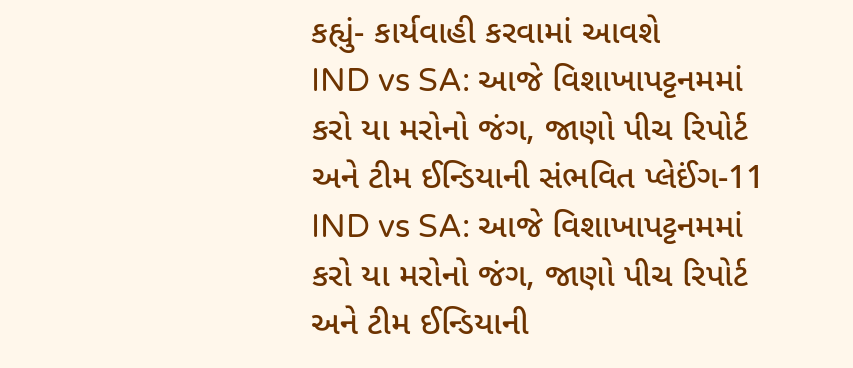કહ્યું- કાર્યવાહી કરવામાં આવશે
IND vs SA: આજે વિશાખાપટ્ટનમમાં કરો યા મરોનો જંગ, જાણો પીચ રિપોર્ટ અને ટીમ ઈન્ડિયાની સંભવિત પ્લેઈંગ-11
IND vs SA: આજે વિશાખાપટ્ટનમમાં કરો યા મરોનો જંગ, જાણો પીચ રિપોર્ટ અને ટીમ ઈન્ડિયાની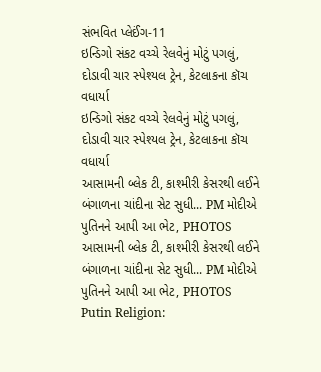સંભવિત પ્લેઈંગ-11
ઇન્ડિગો સંકટ વચ્ચે રેલવેનું મોટું પગલું, દોડાવી ચાર સ્પેશ્યલ ટ્રેન, કેટલાકના કૉચ વધાર્યા
ઇન્ડિગો સંકટ વચ્ચે રેલવેનું મોટું પગલું, દોડાવી ચાર સ્પેશ્યલ ટ્રેન, કેટલાકના કૉચ વધાર્યા
આસામની બ્લેક ટી, કાશ્મીરી કેસરથી લઈને બંગાળના ચાંદીના સેટ સુધી... PM મોદીએ પુતિનને આપી આ ભેટ, PHOTOS
આસામની બ્લેક ટી, કાશ્મીરી કેસરથી લઈને બંગાળના ચાંદીના સેટ સુધી... PM મોદીએ પુતિનને આપી આ ભેટ, PHOTOS
Putin Religion: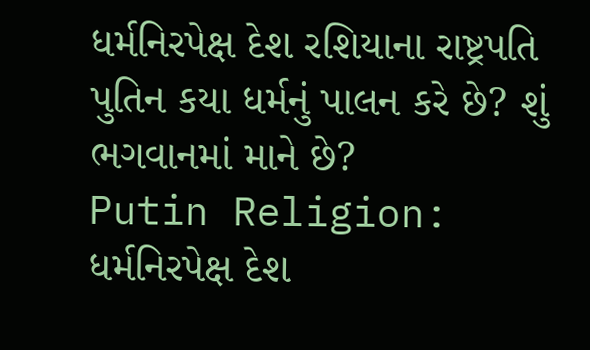ધર્મનિરપેક્ષ દેશ રશિયાના રાષ્ટ્રપતિ પુતિન કયા ધર્મનું પાલન કરે છે? શું ભગવાનમાં માને છે?
Putin Religion: ધર્મનિરપેક્ષ દેશ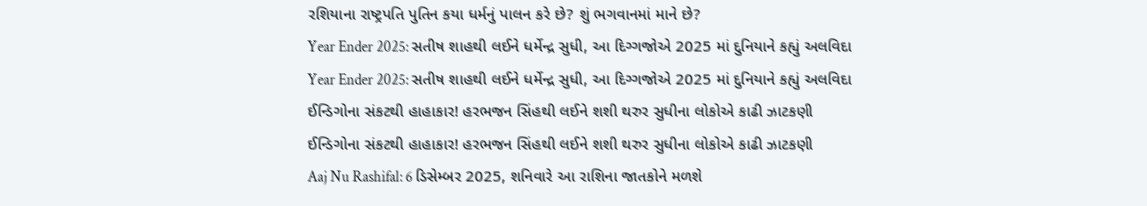રશિયાના રાષ્ટ્રપતિ પુતિન કયા ધર્મનું પાલન કરે છે? શું ભગવાનમાં માને છે?
Year Ender 2025: સતીષ શાહથી લઈને ધર્મેન્દ્ર સુધી, આ દિગ્ગજોએ 2025 માં દુનિયાને કહ્યું અલવિદા
Year Ender 2025: સતીષ શાહથી લઈને ધર્મેન્દ્ર સુધી, આ દિગ્ગજોએ 2025 માં દુનિયાને કહ્યું અલવિદા
ઈન્ડિગોના સંકટથી હાહાકાર! હરભજન સિંહથી લઈને શશી થરુર સુધીના લોકોએ કાઢી ઝાટકણી
ઈન્ડિગોના સંકટથી હાહાકાર! હરભજન સિંહથી લઈને શશી થરુર સુધીના લોકોએ કાઢી ઝાટકણી
Aaj Nu Rashifal: 6 ડિસેમ્બર 2025, શનિવારે આ રાશિના જાતકોને મળશે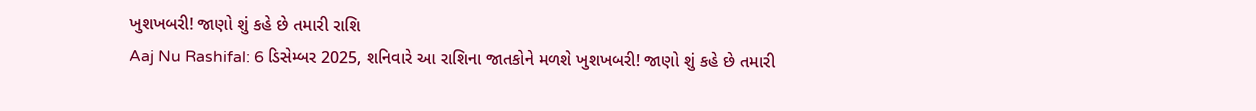ખુશખબરી! જાણો શું કહે છે તમારી રાશિ
Aaj Nu Rashifal: 6 ડિસેમ્બર 2025, શનિવારે આ રાશિના જાતકોને મળશે ખુશખબરી! જાણો શું કહે છે તમારી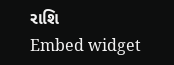રાશિ
Embed widget